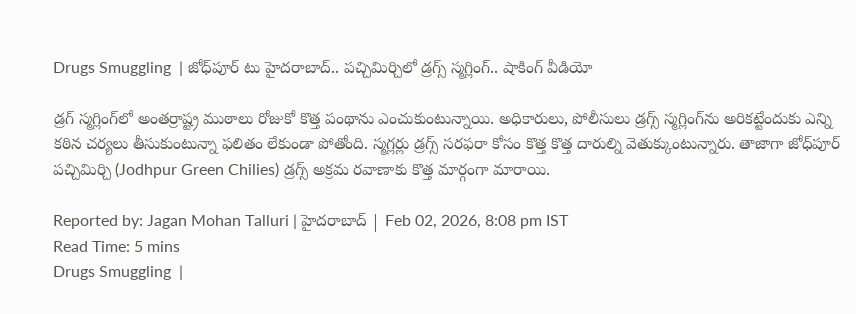Drugs Smuggling  | జోధ్‌పూర్‌ టు హైదరాబాద్‌.. పచ్చిమిర్చిలో డ్రగ్స్‌ స్మగ్లింగ్‌.. షాకింగ్‌ వీడియో

డ్రగ్‌ స్మగ్లింగ్‌లో అంతర్రాష్ట్ర ముఠాలు రోజుకో కొత్త పంథాను ఎంచుకుంటున్నాయి. అధికారులు, పోలీసులు డ్రగ్స్‌ స్మగ్లింగ్‌ను అరికట్టేందుకు ఎన్ని కఠిన చర్యలు తీసుకుంటున్నా ఫలితం లేకుండా పోతోంది. స్మగ్లర్లు డ్రగ్స్‌ సరఫరా కోసం కొత్త కొత్త దారుల్ని వెతుక్కుంటున్నారు. తాజాగా జోధ్‌పూర్‌ పచ్చిమిర్చి (Jodhpur Green Chilies) డ్రగ్స్‌ అక్రమ రవాణాకు కొత్త మార్గంగా మారాయి.

Reported by: Jagan Mohan Talluri | హైదరాబాద్ | Feb 02, 2026, 8:08 pm IST
Read Time: 5 mins
Drugs Smuggling  |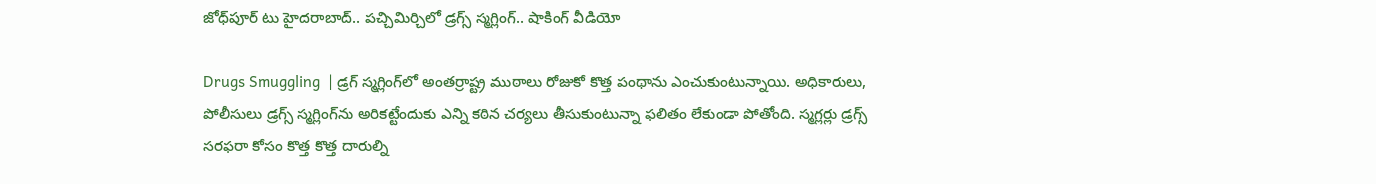జోధ్‌పూర్‌ టు హైదరాబాద్‌.. పచ్చిమిర్చిలో డ్రగ్స్‌ స్మగ్లింగ్‌.. షాకింగ్‌ వీడియో

Drugs Smuggling  | డ్రగ్‌ స్మగ్లింగ్‌లో అంతర్రాష్ట్ర ముఠాలు రోజుకో కొత్త పంథాను ఎంచుకుంటున్నాయి. అధికారులు, పోలీసులు డ్రగ్స్‌ స్మగ్లింగ్‌ను అరికట్టేందుకు ఎన్ని కఠిన చర్యలు తీసుకుంటున్నా ఫలితం లేకుండా పోతోంది. స్మగ్లర్లు డ్రగ్స్‌ సరఫరా కోసం కొత్త కొత్త దారుల్ని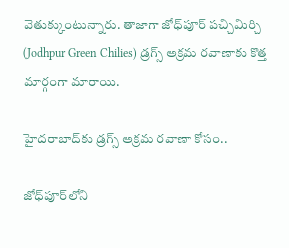వెతుక్కుంటున్నారు. తాజాగా జోధ్‌పూర్‌ పచ్చిమిర్చి (Jodhpur Green Chilies) డ్రగ్స్‌ అక్రమ రవాణాకు కొత్త మార్గంగా మారాయి.

హైదరాబాద్‌కు డ్రగ్స్‌ అక్రమ రవాణా కోసం..

జోధ్‌పూర్‌లోని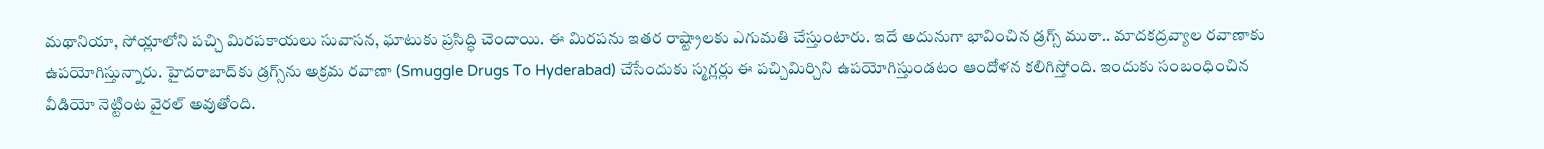మథానియా, సోయ్లాలోని పచ్చి మిరపకాయలు సువాసన, ఘాటుకు ప్రసిద్ధి చెందాయి. ఈ మిరపను ఇతర రాష్ట్రాలకు ఎగుమతి చేస్తుంటారు. ఇదే అదునుగా భావించిన డ్రగ్స్‌ ముఠా.. మాదకద్రవ్యాల రవాణాకు ఉపయోగిస్తున్నారు. హైదరాబాద్‌కు డ్రగ్స్‌ను అక్రమ రవాణా (Smuggle Drugs To Hyderabad) చేసేందుకు స్మగ్లర్లు ఈ పచ్చిమిర్చిని ఉపయోగిస్తుండటం ఆందోళన కలిగిస్తోంది. ఇందుకు సంబంధించిన వీడియో నెట్టింట వైరల్‌ అవుతోంది.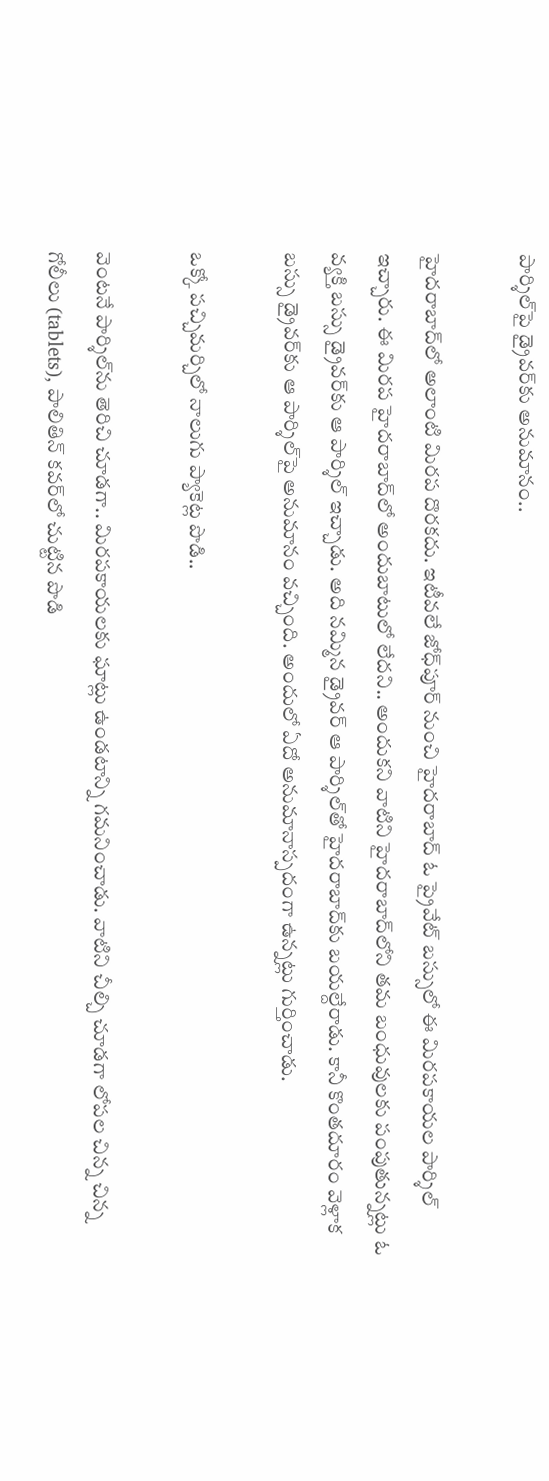పార్శిల్‌పై డ్రైవర్‌కు అనుమానం..

హైదరాబాద్‌లో అలాంటి మిరప దొరకదు. ఇటీవలే జోధ్‌పూర్‌ నుంచి హైదరాబాద్‌ ఓ ప్రైవేట్‌ బస్సులో ఈ మిరపకాయల పార్శిల్‌ ఇచ్చారు. ఈ మిరప హైదరాబాద్‌లో అందుబాటులో లేదని.. అందుకని వాటిని హైదరాబాద్‌లోని తమ బంధువులకు పంపుతున్నట్లు ఓ వ్యక్తి బస్సు డ్రైవర్‌కు ఆ పార్శిల్‌ ఇచ్చాడు. అది నమ్మిన డ్రైవర్‌ ఆ పార్శిల్‌తో హైదరాబాద్‌కు బయల్దేరాడు. కానీ కొంతదూరం వెళ్లాక బస్సు డ్రైవర్‌కు ఆ పార్శిల్‌పై అనుమానం వచ్చింది. అందులో ఏదో అనుమానాస్పదంగా ఉన్నట్లు గుర్తించాడు.

ఒక్కో పచ్చిమర్చిలో నాలుగు ప్యాకెట్ల పొడి..

వెంటనే పార్శిల్‌ను తెరిచి చూడగా.. మిరపకాయలకు ఘాట్లు ఉండటాన్ని గమనించాడు. వాటిని చీల్చి చూడగా లోపల చిన్న చిన్న గోలీలు (tablets), పాలితిన్‌ కవర్‌లో చుట్టిన పొడి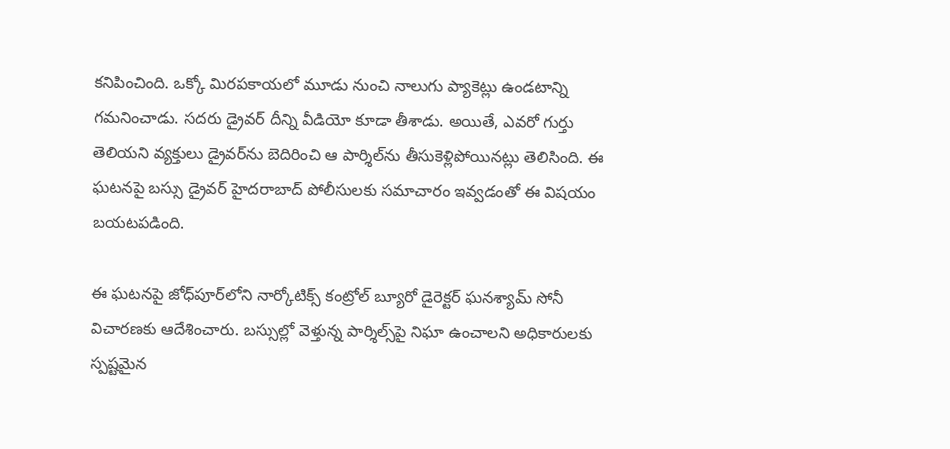కనిపించింది. ఒక్కో మిరపకాయలో మూడు నుంచి నాలుగు ప్యాకెట్లు ఉండటాన్ని గమనించాడు. సదరు డ్రైవర్‌ దీన్ని వీడియో కూడా తీశాడు. అయితే, ఎవరో గుర్తు తెలియని వ్యక్తులు డ్రైవర్‌ను బెదిరించి ఆ పార్శిల్‌ను తీసుకెళ్లిపోయినట్లు తెలిసింది. ఈ ఘటనపై బస్సు డ్రైవర్‌ హైదరాబాద్‌ పోలీసులకు సమాచారం ఇవ్వడంతో ఈ విషయం బయటపడింది.

ఈ ఘటనపై జోధ్‌పూర్‌లోని నార్కోటిక్స్‌ కంట్రోల్‌ బ్యూరో డైరెక్టర్‌ ఘనశ్యామ్‌ సోనీ విచారణకు ఆదేశించారు. బస్సుల్లో వెళ్తున్న పార్శిల్స్‌పై నిఘా ఉంచాలని అధికారులకు స్పష్టమైన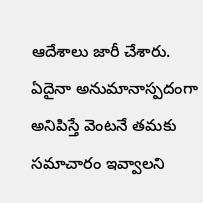ఆదేశాలు జారీ చేశారు. ఏదైనా అనుమానాస్పదంగా అనిపిస్తే వెంటనే తమకు సమాచారం ఇవ్వాలని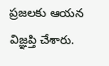ప్రజలకు ఆయన విజ్ఞప్తి చేశారు.